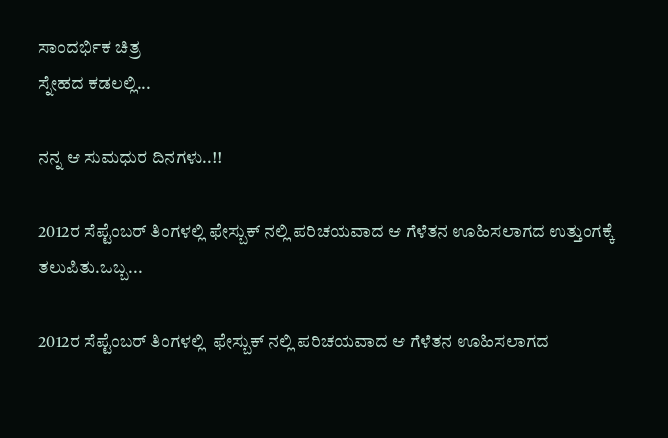ಸಾಂದರ್ಭಿಕ ಚಿತ್ರ
ಸ್ನೇಹದ ಕಡಲಲ್ಲಿ...

ನನ್ನ ಆ ಸುಮಧುರ ದಿನಗಳು..!!

2012ರ ಸೆಪ್ಟೆಂಬರ್ ತಿಂಗಳಲ್ಲಿ ಫೇಸ್ಬುಕ್ ನಲ್ಲಿ ಪರಿಚಯವಾದ ಆ ಗೆಳೆತನ ಊಹಿಸಲಾಗದ ಉತ್ತುಂಗಕ್ಕೆ ತಲುಪಿತು.ಒಬ್ಬ...

2012ರ ಸೆಪ್ಟೆಂಬರ್ ತಿಂಗಳಲ್ಲಿ  ಫೇಸ್ಬುಕ್ ನಲ್ಲಿ ಪರಿಚಯವಾದ ಆ ಗೆಳೆತನ ಊಹಿಸಲಾಗದ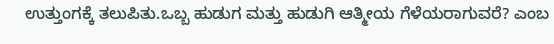ಉತ್ತುಂಗಕ್ಕೆ ತಲುಪಿತು.ಒಬ್ಬ ಹುಡುಗ ಮತ್ತು ಹುಡುಗಿ ಆತ್ಮೀಯ ಗೆಳೆಯರಾಗುವರೆ? ಎಂಬ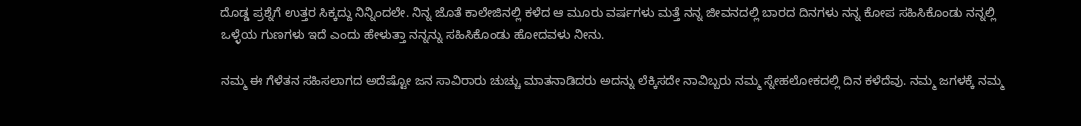ದೊಡ್ಡ ಪ್ರಶ್ನೆಗೆ ಉತ್ತರ ಸಿಕ್ಕದ್ದು ನಿನ್ನಿಂದಲೇ. ನಿನ್ನ ಜೊತೆ ಕಾಲೇಜಿನಲ್ಲಿ ಕಳೆದ ಆ ಮೂರು ವರ್ಷಗಳು ಮತ್ತೆ ನನ್ನ ಜೀವನದಲ್ಲಿ ಬಾರದ ದಿನಗಳು ನನ್ನ ಕೋಪ ಸಹಿಸಿಕೊಂಡು ನನ್ನಲ್ಲಿ ಒಳ್ಳೆಯ ಗುಣಗಳು ಇದೆ ಎಂದು ಹೇಳುತ್ತಾ ನನ್ನನ್ನು ಸಹಿಸಿಕೊಂಡು ಹೋದವಳು ನೀನು.

ನಮ್ಮ ಈ ಗೆಳೆತನ ಸಹಿಸಲಾಗದ ಅದೆಷ್ಟೋ ಜನ ಸಾವಿರಾರು ಚುಚ್ಚು ಮಾತನಾಡಿದರು ಅದನ್ನು ಲೆಕ್ಕಿಸದೇ ನಾವಿಬ್ಬರು ನಮ್ಮ ಸ್ನೇಹಲೋಕದಲ್ಲಿ ದಿನ ಕಳೆದೆವು. ನಮ್ಮ ಜಗಳಕ್ಕೆ ನಮ್ಮ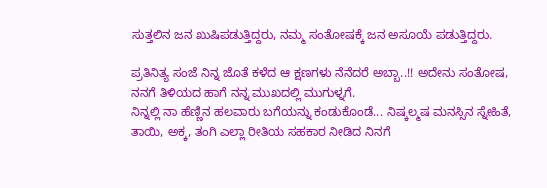ಸುತ್ತಲಿನ ಜನ ಖುಷಿಪಡುತ್ತಿದ್ದರು, ನಮ್ಮ ಸಂತೋಷಕ್ಕೆ ಜನ ಅಸೂಯೆ ಪಡುತ್ತಿದ್ದರು.

ಪ್ರತಿನಿತ್ಯ ಸಂಜೆ ನಿನ್ನ ಜೊತೆ ಕಳೆದ ಆ ಕ್ಷಣಗಳು ನೆನೆದರೆ ಅಬ್ಬಾ..!! ಅದೇನು ಸಂತೋಷ, ನನಗೆ ತಿಳಿಯದ ಹಾಗೆ ನನ್ನ ಮುಖದಲ್ಲಿ ಮುಗುಳ್ನಗೆ.
ನಿನ್ನಲ್ಲಿ ನಾ ಹೆಣ್ಣಿನ ಹಲವಾರು ಬಗೆಯನ್ನು ಕಂಡುಕೊಂಡೆ... ನಿಷ್ಕಲ್ಮಷ ಮನಸ್ಸಿನ ಸ್ನೇಹಿತೆ, ತಾಯಿ, ಅಕ್ಕ, ತಂಗಿ ಎಲ್ಲಾ ರೀತಿಯ ಸಹಕಾರ ನೀಡಿದ ನಿನಗೆ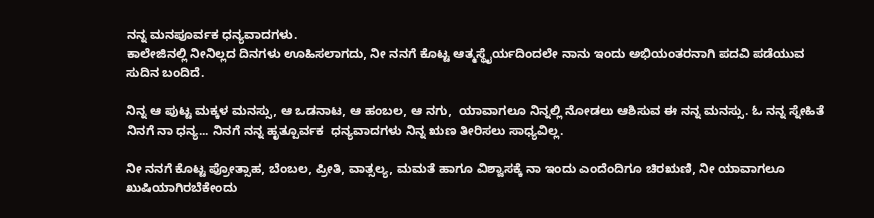ನನ್ನ ಮನಪೂರ್ವಕ ಧನ್ಯವಾದಗಳು.
ಕಾಲೇಜಿನಲ್ಲಿ ನೀನಿಲ್ಲದ ದಿನಗಳು ಊಹಿಸಲಾಗದು, ನೀ ನನಗೆ ಕೊಟ್ಟ ಆತ್ಮಸ್ಥೈರ್ಯದಿಂದಲೇ ನಾನು ಇಂದು ಅಭಿಯಂತರನಾಗಿ ಪದವಿ ಪಡೆಯುವ ಸುದಿನ ಬಂದಿದೆ.

ನಿನ್ನ ಆ ಪುಟ್ಟ ಮಕ್ಕಳ ಮನಸ್ಸು, ಆ ಒಡನಾಟ, ಆ ಹಂಬಲ, ಆ ನಗು,  ಯಾವಾಗಲೂ ನಿನ್ನಲ್ಲಿ ನೋಡಲು ಆಶಿಸುವ ಈ ನನ್ನ ಮನಸ್ಸು. ಓ ನನ್ನ ಸ್ನೇಹಿತೆ ನಿನಗೆ ನಾ ಧನ್ಯ... ನಿನಗೆ ನನ್ನ ಹೃತ್ಪೂರ್ವಕ  ಧನ್ಯವಾದಗಳು ನಿನ್ನ ಋಣ ತೀರಿಸಲು ಸಾಧ್ಯವಿಲ್ಲ.

ನೀ ನನಗೆ ಕೊಟ್ಟ ಪ್ರೋತ್ಸಾಹ, ಬೆಂಬಲ, ಪ್ರೀತಿ, ವಾತ್ಸಲ್ಯ, ಮಮತೆ ಹಾಗೂ ವಿಶ್ವಾಸಕ್ಕೆ ನಾ ಇಂದು ಎಂದೆಂದಿಗೂ ಚಿರಋಣಿ, ನೀ ಯಾವಾಗಲೂ ಖುಷಿಯಾಗಿರಬೆಕೇಂದು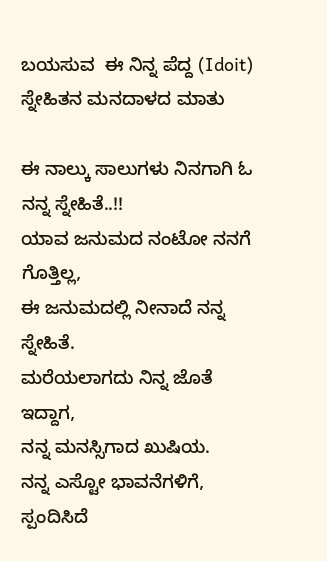ಬಯಸುವ  ಈ ನಿನ್ನ ಪೆದ್ದ (Idoit) ಸ್ನೇಹಿತನ ಮನದಾಳದ ಮಾತು

ಈ ನಾಲ್ಕು ಸಾಲುಗಳು ನಿನಗಾಗಿ ಓ ನನ್ನ ಸ್ನೇಹಿತೆ..!!
ಯಾವ ಜನುಮದ ನಂಟೋ ನನಗೆ ಗೊತ್ತಿಲ್ಲ,
ಈ ಜನುಮದಲ್ಲಿ ನೀನಾದೆ ನನ್ನ ಸ್ನೇಹಿತೆ.
ಮರೆಯಲಾಗದು ನಿನ್ನ ಜೊತೆ ಇದ್ದಾಗ,
ನನ್ನ ಮನಸ್ಸಿಗಾದ ಖುಷಿಯ.
ನನ್ನ ಎಸ್ಟೋ ಭಾವನೆಗಳಿಗೆ,
ಸ್ಪಂದಿಸಿದೆ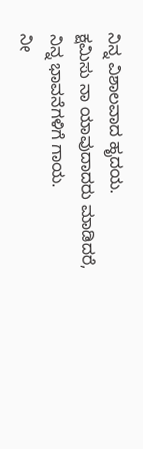ನಿನ್ನ ವಿಶಾಲವಾದ ಹೃದಯ.
ಕ್ಷಮಿಸು ನಾ ಯಾವುದಾದರು ಮಾಡಿದರೆ,
ನಿನ್ನ ಭಾವನೆಗಳಿಗೆ ಗಾಯ.
ನೀ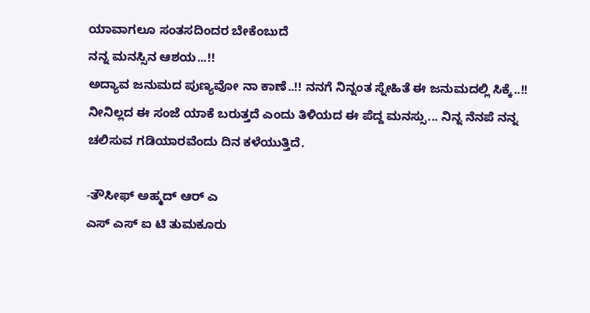ಯಾವಾಗಲೂ ಸಂತಸದಿಂದರ ಬೇಕೆಂಬುದೆ
ನನ್ನ ಮನಸ್ಸಿನ ಆಶಯ...!!
ಅದ್ಯಾವ ಜನುಮದ ಪುಣ್ಯವೋ ನಾ ಕಾಣೆ..!! ನನಗೆ ನಿನ್ನಂತ ಸ್ನೇಹಿತೆ ಈ ಜನುಮದಲ್ಲಿ ಸಿಕ್ಕೆ..!!
ನೀನಿಲ್ಲದ ಈ ಸಂಜೆ ಯಾಕೆ ಬರುತ್ತದೆ ಎಂದು ತಿಳಿಯದ ಈ ಪೆದ್ದ ಮನಸ್ಸು... ನಿನ್ನ ನೆನಪೆ ನನ್ನ ಚಲಿಸುವ ಗಡಿಯಾರವೆಂದು ದಿನ ಕಳೆಯುತ್ತಿದೆ.

-ತೌಸೀಫ್ ಅಹ್ಮದ್ ಆರ್ ಎ
ಎಸ್ ಎಸ್ ಐ ಟಿ ತುಮಕೂರು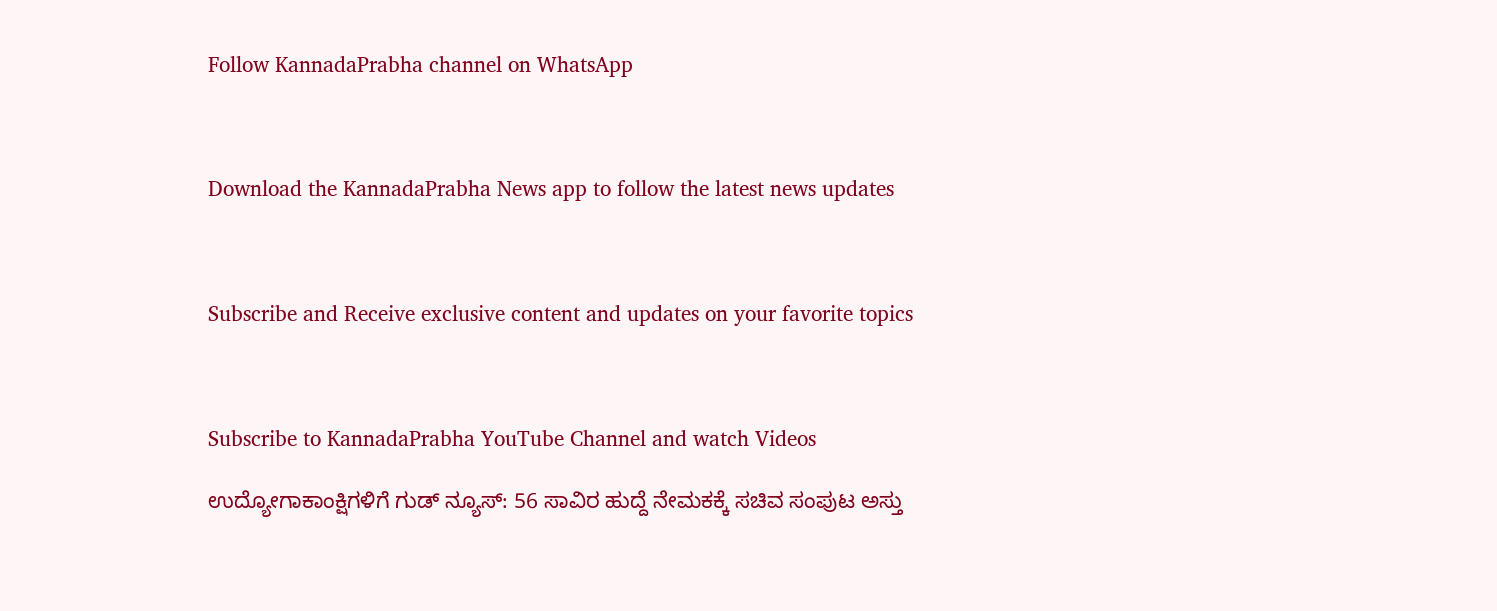Follow KannadaPrabha channel on WhatsApp



Download the KannadaPrabha News app to follow the latest news updates



Subscribe and Receive exclusive content and updates on your favorite topics



Subscribe to KannadaPrabha YouTube Channel and watch Videos

ಉದ್ಯೋಗಾಕಾಂಕ್ಷಿಗಳಿಗೆ ಗುಡ್ ನ್ಯೂಸ್: 56 ಸಾವಿರ ಹುದ್ದೆ ನೇಮಕಕ್ಕೆ ಸಚಿವ ಸಂಪುಟ ಅಸ್ತು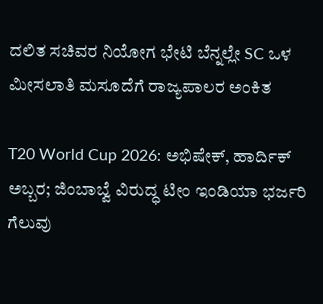ದಲಿತ ಸಚಿವರ ನಿಯೋಗ ಭೇಟಿ ಬೆನ್ನಲ್ಲೇ SC ಒಳ ಮೀಸಲಾತಿ ಮಸೂದೆಗೆ ರಾಜ್ಯಪಾಲರ ಅಂಕಿತ

T20 World Cup 2026: ಅಭಿಷೇಕ್, ಹಾರ್ದಿಕ್ ಅಬ್ಬರ; ಜಿಂಬಾಬ್ವೆ ವಿರುದ್ಧ ಟೀಂ ಇಂಡಿಯಾ ಭರ್ಜರಿ ಗೆಲುವು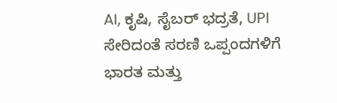AI, ಕೃಷಿ, ಸೈಬರ್ ಭದ್ರತೆ, UPI ಸೇರಿದಂತೆ ಸರಣಿ ಒಪ್ಪಂದಗಳಿಗೆ ಭಾರತ ಮತ್ತು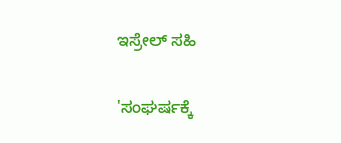ಇಸ್ರೇಲ್ ಸಹಿ

'ಸಂಘರ್ಷಕ್ಕೆ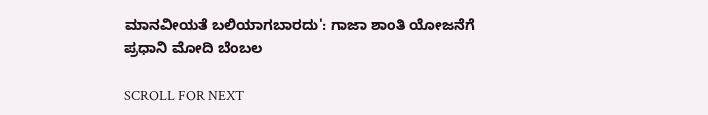ಮಾನವೀಯತೆ ಬಲಿಯಾಗಬಾರದು': ಗಾಜಾ ಶಾಂತಿ ಯೋಜನೆಗೆ ಪ್ರಧಾನಿ ಮೋದಿ ಬೆಂಬಲ

SCROLL FOR NEXT